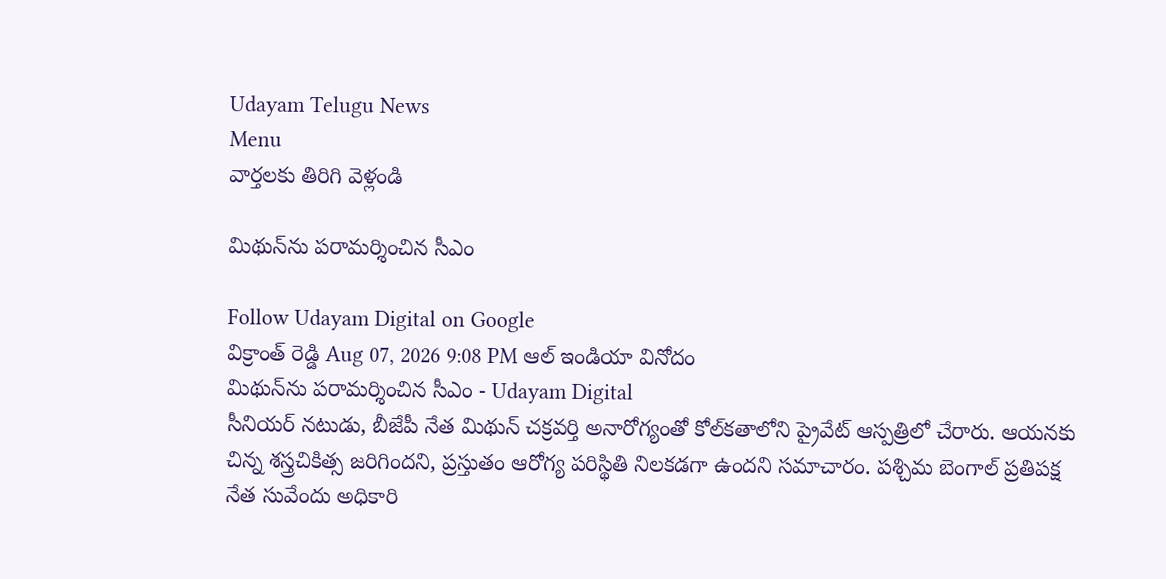Udayam Telugu News
Menu
వార్తలకు తిరిగి వెళ్లండి

మిథున్‌ను పరామర్శించిన సీఎం

Follow Udayam Digital on Google
విక్రాంత్ రెడ్డి Aug 07, 2026 9:08 PM ఆల్ ఇండియా వినోదం
మిథున్‌ను పరామర్శించిన సీఎం - Udayam Digital
సీనియర్‌ నటుడు, బీజేపీ నేత మిథున్‌ చక్రవర్తి అనారోగ్యంతో కోల్‌కతాలోని ప్రైవేట్‌ ఆస్పత్రిలో చేరారు. ఆయనకు చిన్న శస్త్రచికిత్స జరిగిందని, ప్రస్తుతం ఆరోగ్య పరిస్థితి నిలకడగా ఉందని సమాచారం. పశ్చిమ బెంగాల్‌ ప్రతిపక్ష నేత సువేందు అధికారి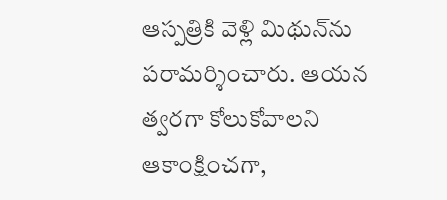ఆస్పత్రికి వెళ్లి మిథున్‌ను పరామర్శించారు. ఆయన త్వరగా కోలుకోవాలని ఆకాంక్షించగా,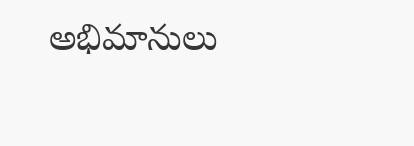అభిమానులు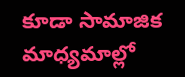కూడా సామాజిక మాధ్యమాల్లో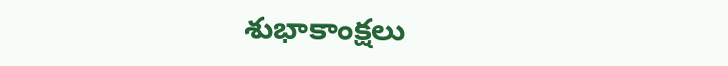శుభాకాంక్షలు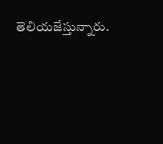తెలియజేస్తున్నారు.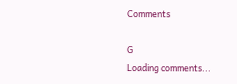Comments

G
Loading comments...